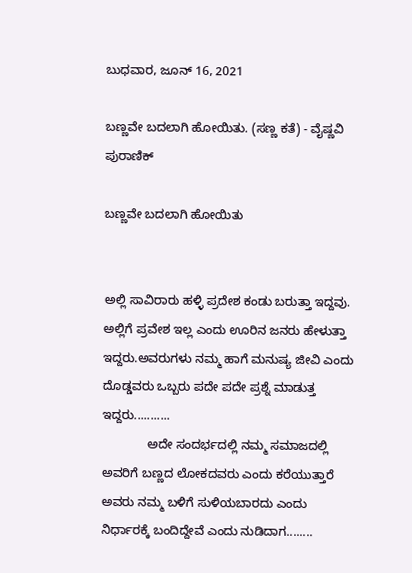ಬುಧವಾರ, ಜೂನ್ 16, 2021

ಬಣ್ಣವೇ ಬದಲಾಗಿ ಹೋಯಿತು. (ಸಣ್ಣ ಕತೆ) - ವೈಷ್ಣವಿ ಪುರಾಣಿಕ್

ಬಣ್ಣವೇ ಬದಲಾಗಿ ಹೋಯಿತು


ಅಲ್ಲಿ ಸಾವಿರಾರು ಹಳ್ಳಿ ಪ್ರದೇಶ ಕಂಡು ಬರುತ್ತಾ ಇದ್ದವು. ಅಲ್ಲಿಗೆ ಪ್ರವೇಶ ಇಲ್ಲ ಎಂದು ಊರಿನ ಜನರು ಹೇಳುತ್ತಾ ಇದ್ದರು.ಅವರುಗಳು ನಮ್ಮ ಹಾಗೆ ಮನುಷ್ಯ ಜೀವಿ ಎಂದು ದೊಡ್ಡವರು ಒಬ್ಬರು ಪದೇ ಪದೇ ಪ್ರಶ್ನೆ ಮಾಡುತ್ತ ಇದ್ದರು...........
             ಅದೇ ಸಂದರ್ಭದಲ್ಲಿ ನಮ್ಮ ಸಮಾಜದಲ್ಲಿ ಅವರಿಗೆ ಬಣ್ಣದ ಲೋಕದವರು ಎಂದು ಕರೆಯುತ್ತಾರೆ  ಅವರು ನಮ್ಮ ಬಳಿಗೆ ಸುಳಿಯಬಾರದು ಎಂದು ನಿರ್ಧಾರಕ್ಕೆ ಬಂದಿದ್ದೇವೆ ಎಂದು ನುಡಿದಾಗ........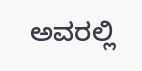ಅವರಲ್ಲಿ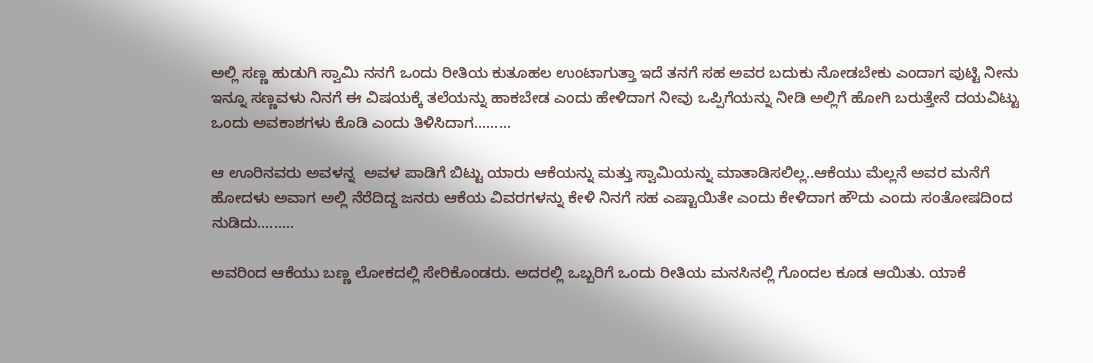ಅಲ್ಲಿ ಸಣ್ಣ ಹುಡುಗಿ ಸ್ವಾಮಿ ನನಗೆ ಒಂದು ರೀತಿಯ ಕುತೂಹಲ ಉಂಟಾಗುತ್ತಾ ಇದೆ ತನಗೆ ಸಹ ಅವರ ಬದುಕು ನೋಡಬೇಕು ಎಂದಾಗ ಪುಟ್ಟಿ ನೀನು ಇನ್ನೂ ಸಣ್ಣವಳು ನಿನಗೆ ಈ ವಿಷಯಕ್ಕೆ ತಲೆಯನ್ನು ಹಾಕಬೇಡ ಎಂದು ಹೇಳಿದಾಗ ನೀವು ಒಪ್ಪಿಗೆಯನ್ನು ನೀಡಿ ಅಲ್ಲಿಗೆ ಹೋಗಿ ಬರುತ್ತೇನೆ ದಯವಿಟ್ಟು ಒಂದು ಅವಕಾಶಗಳು ಕೊಡಿ ಎಂದು ತಿಳಿಸಿದಾಗ.........

ಆ ಊರಿನವರು ಅವಳನ್ನ  ಅವಳ ಪಾಡಿಗೆ ಬಿಟ್ಟು ಯಾರು ಆಕೆಯನ್ನು ಮತ್ತು ಸ್ವಾಮಿಯನ್ನು ಮಾತಾಡಿಸಲಿಲ್ಲ..ಆಕೆಯು ಮೆಲ್ಲನೆ ಅವರ ಮನೆಗೆ ಹೋದಳು ಅವಾಗ ಅಲ್ಲಿ ನೆರೆದಿದ್ದ ಜನರು ಆಕೆಯ ವಿವರಗಳನ್ನು ಕೇಳಿ ನಿನಗೆ ಸಹ ಎಷ್ಟಾಯಿತೇ ಎಂದು ಕೇಳಿದಾಗ ಹೌದು ಎಂದು ಸಂತೋಷದಿಂದ ನುಡಿದು.........

ಅವರಿಂದ ಆಕೆಯು ಬಣ್ಣ ಲೋಕದಲ್ಲಿ ಸೇರಿಕೊಂಡರು. ಅದರಲ್ಲಿ ಒಬ್ಬರಿಗೆ ಒಂದು ರೀತಿಯ ಮನಸಿನಲ್ಲಿ ಗೊಂದಲ ಕೂಡ ಆಯಿತು. ಯಾಕೆ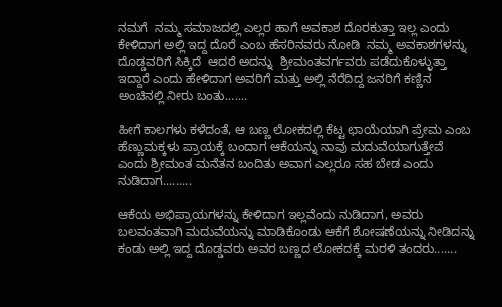ನಮಗೆ  ನಮ್ಮ ಸಮಾಜದಲ್ಲಿ ಎಲ್ಲರ ಹಾಗೆ ಅವಕಾಶ ದೊರಕುತ್ತಾ ಇಲ್ಲ ಎಂದು ಕೇಳಿದಾಗ ಅಲ್ಲಿ ಇದ್ದ ದೊರೆ ಎಂಬ ಹೆಸರಿನವರು ನೋಡಿ  ನಮ್ಮ ಅವಕಾಶಗಳನ್ನು ದೊಡ್ಡವರಿಗೆ ಸಿಕ್ಕಿದೆ  ಆದರೆ ಅದನ್ನು  ಶ್ರೀಮಂತವರ್ಗವರು ಪಡೆದುಕೊಳ್ಳುತ್ತಾ ಇದ್ದಾರೆ ಎಂದು ಹೇಳಿದಾಗ ಅವರಿಗೆ ಮತ್ತು ಅಲ್ಲಿ ನೆರೆದಿದ್ದ ಜನರಿಗೆ ಕಣ್ಣಿನ ಅಂಚಿನಲ್ಲಿ ನೀರು ಬಂತು.......

ಹೀಗೆ ಕಾಲಗಳು ಕಳೆದಂತೆ, ಆ ಬಣ್ಣ ಲೋಕದಲ್ಲಿ ಕೆಟ್ಟ ಛಾಯೆಯಾಗಿ ಪ್ರೇಮ ಎಂಬ ಹೆಣ್ಣುಮಕ್ಕಳು ಪ್ರಾಯಕ್ಕೆ ಬಂದಾಗ ಆಕೆಯನ್ನು ನಾವು ಮದುವೆಯಾಗುತ್ತೇವೆ ಎಂದು ಶ್ರೀಮಂತ ಮನೆತನ ಬಂದಿತು ಅವಾಗ ಎಲ್ಲರೂ ಸಹ ಬೇಡ ಎಂದು ನುಡಿದಾಗ.........

ಆಕೆಯ ಅಭಿಪ್ರಾಯಗಳನ್ನು ಕೇಳಿದಾಗ ಇಲ್ಲವೆಂದು ನುಡಿದಾಗ, ಅವರು ಬಲವಂತವಾಗಿ ಮದುವೆಯನ್ನು ಮಾಡಿಕೊಂಡು ಆಕೆಗೆ ಶೋಷಣೆಯನ್ನು ನೀಡಿದನ್ನು ಕಂಡು ಅಲ್ಲಿ ಇದ್ದ ದೊಡ್ಡವರು ಅವರ ಬಣ್ಣದ ಲೋಕದಕ್ಕೆ ಮರಳಿ ತಂದರು.......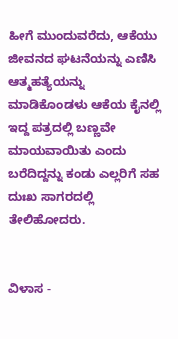ಹೀಗೆ ಮುಂದುವರೆದು, ಆಕೆಯು ಜೀವನದ ಘಟನೆಯನ್ನು ಎಣಿಸಿ ಆತ್ಮಹತ್ಯೆಯನ್ನು ಮಾಡಿಕೊಂಡಳು ಆಕೆಯ ಕೈನಲ್ಲಿ ಇದ್ದ ಪತ್ರದಲ್ಲಿ ಬಣ್ಣವೇ ಮಾಯವಾಯಿತು ಎಂದು ಬರೆದಿದ್ದನ್ನು ಕಂಡು ಎಲ್ಲರಿಗೆ ಸಹ ದುಃಖ ಸಾಗರದಲ್ಲಿ ತೇಲಿಹೋದರು.


ವಿಳಾಸ -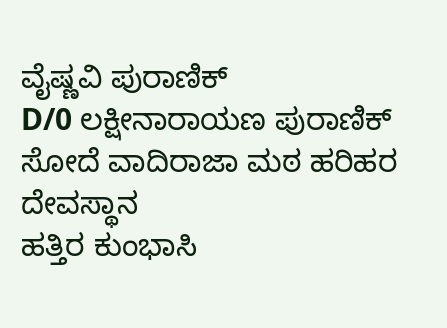ವೈಷ್ಣವಿ ಪುರಾಣಿಕ್
D/0 ಲಕ್ಷೀನಾರಾಯಣ ಪುರಾಣಿಕ್
ಸೋದೆ ವಾದಿರಾಜಾ ಮಠ ಹರಿಹರ ದೇವಸ್ಥಾನ
ಹತ್ತಿರ ಕುಂಭಾಸಿ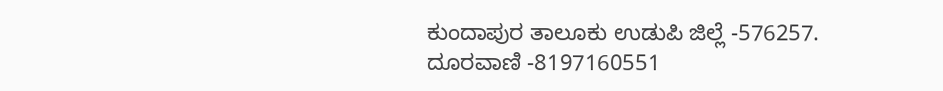ಕುಂದಾಪುರ ತಾಲೂಕು ಉಡುಪಿ ಜಿಲ್ಲೆ -576257.
ದೂರವಾಣಿ -8197160551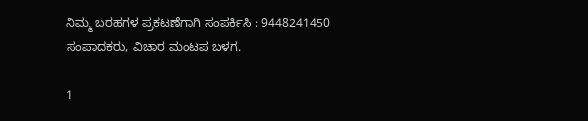ನಿಮ್ಮ ಬರಹಗಳ ಪ್ರಕಟಣೆಗಾಗಿ ಸಂಪರ್ಕಿಸಿ : 9448241450 ಸಂಪಾದಕರು, ವಿಚಾರ ಮಂಟಪ ಬಳಗ.

1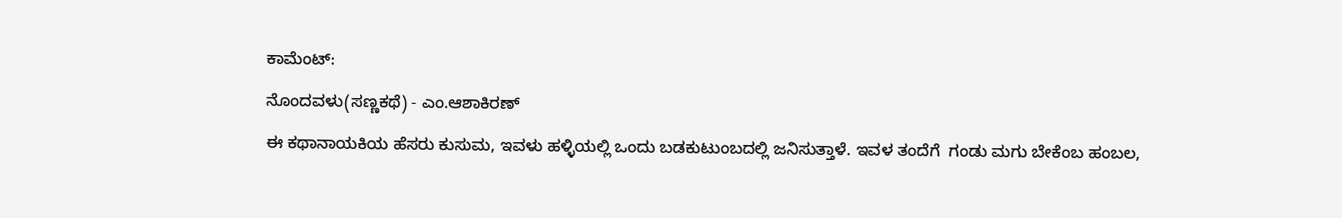ಕಾಮೆಂಟ್‌:

ನೊಂದವಳು(ಸಣ್ಣಕಥೆ) - ಎಂ.ಆಶಾಕಿರಣ್

ಈ ಕಥಾನಾಯಕಿಯ ಹೆಸರು ಕುಸುಮ, ಇವಳು ಹಳ್ಳಿಯಲ್ಲಿ ಒಂದು ಬಡಕುಟುಂಬದಲ್ಲಿ ಜನಿಸುತ್ತಾಳೆ. ಇವಳ ತಂದೆಗೆ  ಗಂಡು ಮಗು ಬೇಕೆಂಬ ಹಂಬಲ,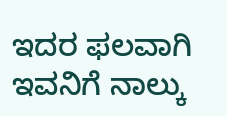ಇದರ ಫಲವಾಗಿ ಇವನಿಗೆ ನಾಲ್ಕು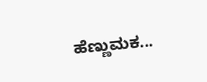ಹೆಣ್ಣುಮಕ...